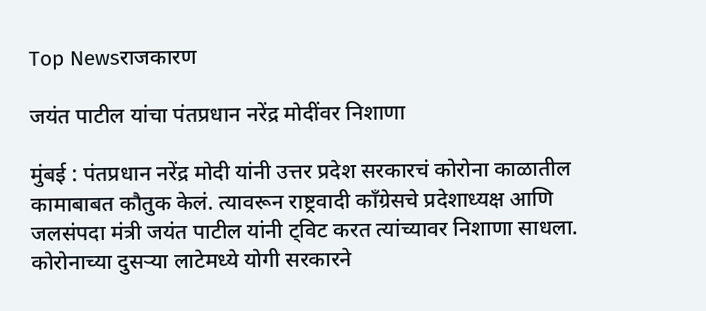Top Newsराजकारण

जयंत पाटील यांचा पंतप्रधान नरेंद्र मोदींवर निशाणा

मुंबई : पंतप्रधान नरेंद्र मोदी यांनी उत्तर प्रदेश सरकारचं कोरोना काळातील कामाबाबत कौतुक केलं. त्यावरून राष्ट्रवादी काँग्रेसचे प्रदेशाध्यक्ष आणि जलसंपदा मंत्री जयंत पाटील यांनी ट्विट करत त्यांच्यावर निशाणा साधला. कोरोनाच्या दुसऱ्या लाटेमध्ये योगी सरकारने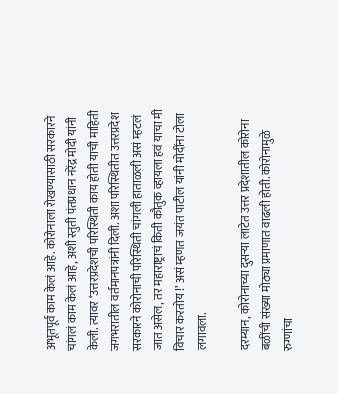अभूतपूर्व काम केलं आहे. कोरोनाला रोखण्यासाठी सरकारने चांगलं काम केलं आहे, अशी स्तुती पंतप्रधान नरेंद्र मोदी यांनी केली. त्यावर ‘उत्तरप्रदेशची परिस्थिती काय होती याची माहिती जगभरातील वर्तमानपत्रांनी दिली. अशा परिस्थितीत उत्तरप्रदेश सरकारने कोरोनाची परिस्थिती चांगली हाताळली असं म्हटलं जात असेल, तर महाराष्ट्राचं किती कौतुक व्हायला हवं याचा मी विचार करतोय !’ असं म्हणत जयंत पाटील यांनी मोदींना टोला लगावला.

दरम्यान, कोरोनाच्या दुसऱ्या लाटेत उत्तर प्रदेशातील कोरोना बळींची संख्या मोठ्या प्रमाणात वाढली होती. कोरोनामुळे रुग्णांचा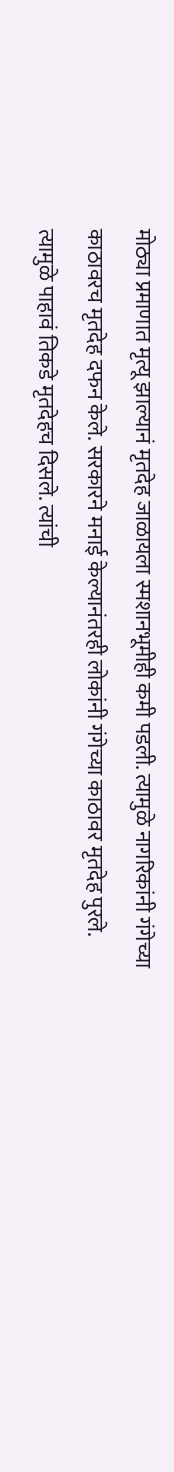मोठ्या प्रमाणात मृत्यू झाल्यानं मृतदेह जाळायला स्मशानभूमीही कमी पडली. त्यामुळे नागरिकांनी गंगेच्या काठावरच मृतदेह दफन केले. सरकारने मनाई केल्यानंतरही लोकांनी गंगेच्या काठावर मृतदेह पुरले. त्यामुळे पाहावं तिकडे मृतदेहच दिसले. त्यांची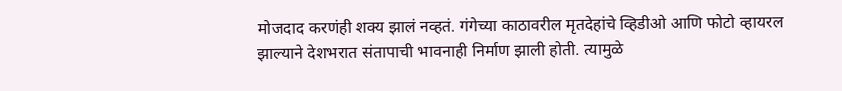मोजदाद करणंही शक्य झालं नव्हतं. गंगेच्या काठावरील मृतदेहांचे व्हिडीओ आणि फोटो व्हायरल झाल्याने देशभरात संतापाची भावनाही निर्माण झाली होती. त्यामुळे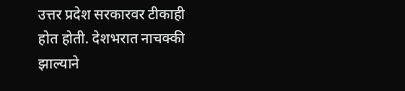उत्तर प्रदेश सरकारवर टीकाही होत होती. देशभरात नाचक्की झाल्याने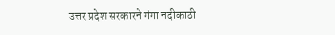उत्तर प्रदेश सरकारने गंगा नदीकाठी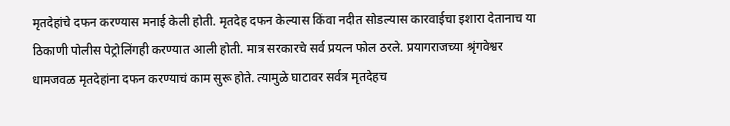मृतदेहांचे दफन करण्यास मनाई केली होती. मृतदेह दफन केल्यास किंवा नदीत सोडल्यास कारवाईचा इशारा देतानाच या ठिकाणी पोलीस पेट्रोलिंगही करण्यात आली होती. मात्र सरकारचे सर्व प्रयत्न फोल ठरले. प्रयागराजच्या श्रृंगवेश्वर धामजवळ मृतदेहांना दफन करण्याचं काम सुरू होते. त्यामुळे घाटावर सर्वत्र मृतदेहच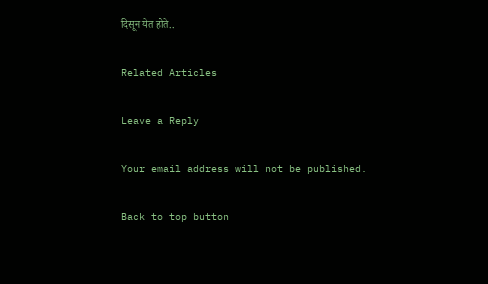दिसून येत होते..

Related Articles

Leave a Reply

Your email address will not be published.

Back to top button